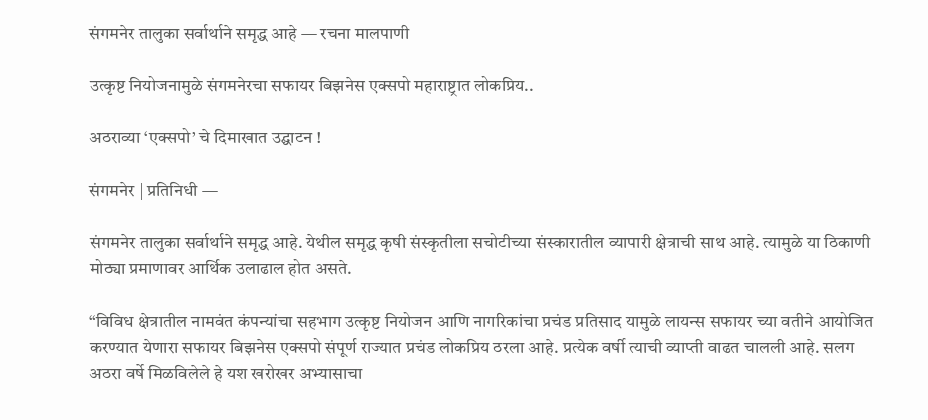संगमनेर तालुका सर्वार्थाने समृद्ध आहे — रचना मालपाणी

उत्कृष्ट नियोजनामुळे संगमनेरचा सफायर बिझनेस एक्सपो महाराष्ट्रात लोकप्रिय..

अठराव्या ‘एक्सपो’ चे दिमाखात उद्घाटन !

संगमनेर | प्रतिनिधी —

संगमनेर तालुका सर्वार्थाने समृद्ध आहे. येथील समृद्ध कृषी संस्कृतीला सचोटीच्या संस्कारातील व्यापारी क्षेत्राची साथ आहे. त्यामुळे या ठिकाणी मोठ्या प्रमाणावर आर्थिक उलाढाल होत असते.

“विविध क्षेत्रातील नामवंत कंपन्यांचा सहभाग उत्कृष्ट नियोजन आणि नागरिकांचा प्रचंड प्रतिसाद यामुळे लायन्स सफायर च्या वतीने आयोजित करण्यात येणारा सफायर बिझनेस एक्सपो संपूर्ण राज्यात प्रचंड लोकप्रिय ठरला आहे. प्रत्येक वर्षी त्याची व्याप्ती वाढत चालली आहे. सलग अठरा वर्षे मिळविलेले हे यश खरोखर अभ्यासाचा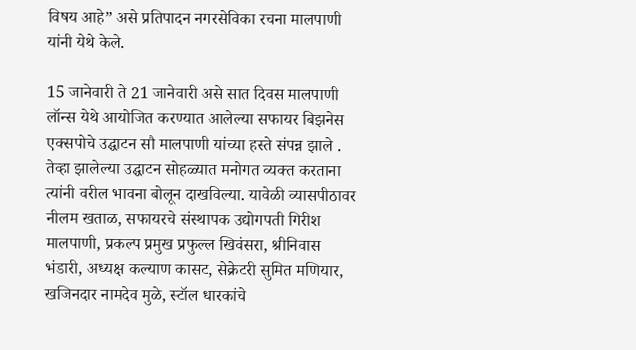विषय आहे” असे प्रतिपादन नगरसेविका रचना मालपाणी यांनी येथे केले.

15 जानेवारी ते 21 जानेवारी असे सात दिवस मालपाणी लॉन्स येथे आयोजित करण्यात आलेल्या सफायर बिझनेस एक्सपोचे उद्घाटन सौ मालपाणी यांच्या हस्ते संपन्न झाले . तेव्हा झालेल्या उद्घाटन सोहळ्यात मनोगत व्यक्त करताना त्यांनी वरील भावना बोलून दाखविल्या. यावेळी व्यासपीठावर नीलम खताळ, सफायरचे संस्थापक उद्योगपती गिरीश मालपाणी, प्रकल्प प्रमुख प्रफुल्ल खिवंसरा, श्रीनिवास भंडारी, अध्यक्ष कल्याण कासट, सेक्रेटरी सुमित मणियार, खजिनदार नामदेव मुळे, स्टॉल धारकांचे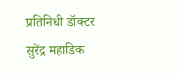प्रतिनिधी डॉक्टर सुरेंद्र महाडिक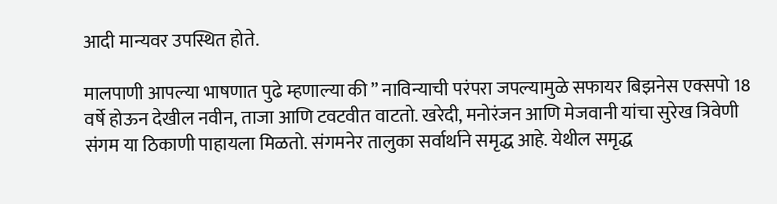आदी मान्यवर उपस्थित होते.

मालपाणी आपल्या भाषणात पुढे म्हणाल्या की ” नाविन्याची परंपरा जपल्यामुळे सफायर बिझनेस एक्सपो 18 वर्षे होऊन देखील नवीन, ताजा आणि टवटवीत वाटतो. खरेदी, मनोरंजन आणि मेजवानी यांचा सुरेख त्रिवेणी संगम या ठिकाणी पाहायला मिळतो. संगमनेर तालुका सर्वार्थाने समृद्ध आहे. येथील समृद्ध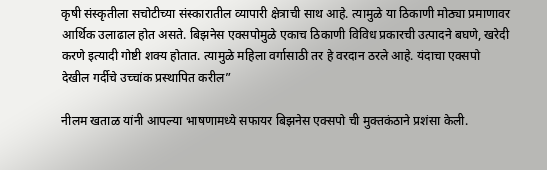कृषी संस्कृतीला सचोटीच्या संस्कारातील व्यापारी क्षेत्राची साथ आहे. त्यामुळे या ठिकाणी मोठ्या प्रमाणावर आर्थिक उलाढाल होत असते. बिझनेस एक्सपोमुळे एकाच ठिकाणी विविध प्रकारची उत्पादने बघणे, खरेदी करणे इत्यादी गोष्टी शक्य होतात. त्यामुळे महिला वर्गासाठी तर हे वरदान ठरले आहे. यंदाचा एक्सपो देखील गर्दीचे उच्चांक प्रस्थापित करील”

नीलम खताळ यांनी आपल्या भाषणामध्ये सफायर बिझनेस एक्सपो ची मुक्तकंठाने प्रशंसा केली.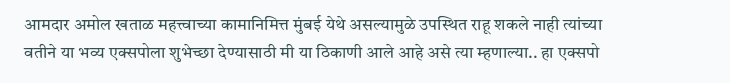आमदार अमोल खताळ महत्त्वाच्या कामानिमित्त मुंबई येथे असल्यामुळे उपस्थित राहू शकले नाही त्यांच्या वतीने या भव्य एक्सपोला शुभेच्छा देण्यासाठी मी या ठिकाणी आले आहे असे त्या म्हणाल्या.. हा एक्सपो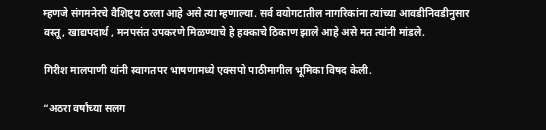म्हणजे संगमनेरचे वैशिष्ट्य ठरला आहे असे त्या म्हणाल्या. सर्व वयोगटातील नागरिकांना त्यांच्या आवडीनिवडीनुसार वस्तू, खाद्यपदार्थ , मनपसंत उपकरणे मिळण्याचे हे हक्काचे ठिकाण झाले आहे असे मत त्यांनी मांडले.

गिरीश मालपाणी यांनी स्वागतपर भाषणामध्ये एक्सपो पाठीमागील भूमिका विषद केली.

“अठरा वर्षांच्या सलग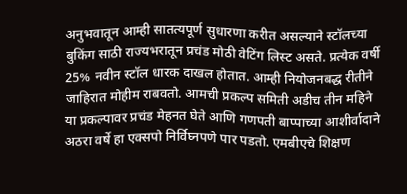अनुभवातून आम्ही सातत्यपूर्ण सुधारणा करीत असल्याने स्टॉलच्या बुकिंग साठी राज्यभरातून प्रचंड मोठी वेटिंग लिस्ट असते. प्रत्येक वर्षी 25% नवीन स्टॉल धारक दाखल होतात. आम्ही नियोजनबद्ध रीतीने जाहिरात मोहीम राबवतो. आमची प्रकल्प समिती अडीच तीन महिने या प्रकल्पावर प्रचंड मेहनत घेते आणि गणपती बाप्पाच्या आशीर्वादाने अठरा वर्षे हा एक्सपो निर्विघ्नपणे पार पडतो. एमबीएचे शिक्षण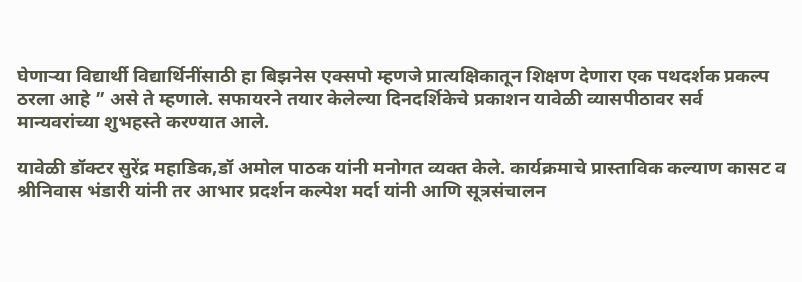घेणाऱ्या विद्यार्थी विद्यार्थिनींसाठी हा बिझनेस एक्सपो म्हणजे प्रात्यक्षिकातून शिक्षण देणारा एक पथदर्शक प्रकल्प ठरला आहे ” असे ते म्हणाले. सफायरने तयार केलेल्या दिनदर्शिकेचे प्रकाशन यावेळी व्यासपीठावर सर्व मान्यवरांच्या शुभहस्ते करण्यात आले.

यावेळी डॉक्टर सुरेंद्र महाडिक,डॉ अमोल पाठक यांनी मनोगत व्यक्त केले. कार्यक्रमाचे प्रास्ताविक कल्याण कासट व श्रीनिवास भंडारी यांनी तर आभार प्रदर्शन कल्पेश मर्दा यांनी आणि सूत्रसंचालन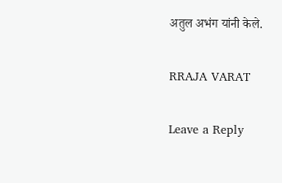अतुल अभंग यांनी केले.

RRAJA VARAT

Leave a Reply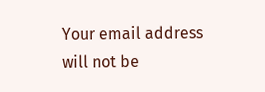Your email address will not be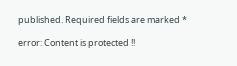published. Required fields are marked *

error: Content is protected !!